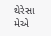થેરેસા મેએ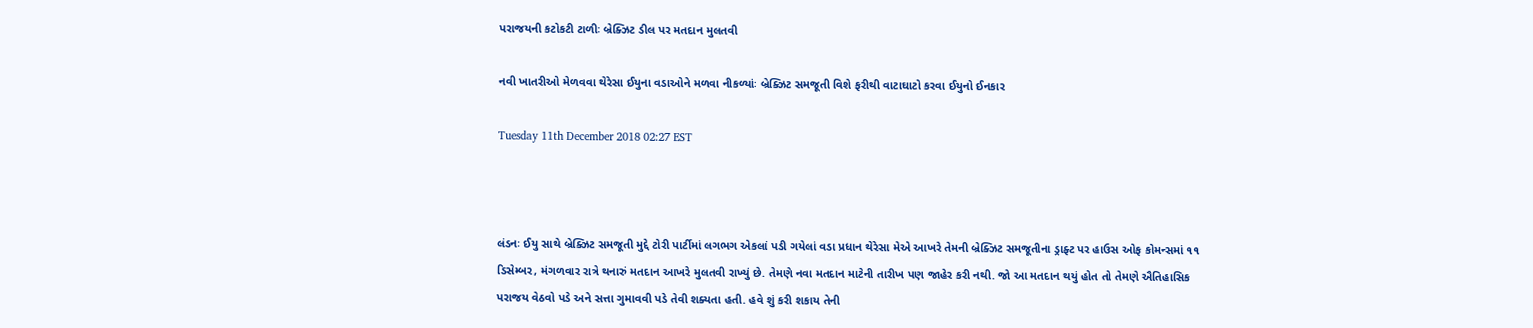પરાજયની કટોકટી ટાળીઃ બ્રેક્ઝિટ ડીલ પર મતદાન મુલતવી

નવી ખાતરીઓ મેળવવા થેરેસા ઈયુના વડાઓને મળવા નીકળ્યાંઃ બ્રેક્ઝિટ સમજૂતી વિશે ફરીથી વાટાઘાટો કરવા ઈયુનો ઈનકાર

Tuesday 11th December 2018 02:27 EST



લંડનઃ ઈયુ સાથે બ્રેક્ઝિટ સમજૂતી મુદ્દે ટોરી પાર્ટીમાં લગભગ એકલાં પડી ગયેલાં વડા પ્રધાન થેરેસા મેએ આખરે તેમની બ્રેક્ઝિટ સમજૂતીના ડ્રાફ્ટ પર હાઉસ ઓફ કોમન્સમાં ૧૧ ડિસેમ્બર, મંગળવાર રાત્રે થનારું મતદાન આખરે મુલતવી રાખ્યું છે. તેમણે નવા મતદાન માટેની તારીખ પણ જાહેર કરી નથી. જો આ મતદાન થયું હોત તો તેમણે ઐતિહાસિક પરાજય વેઠવો પડે અને સત્તા ગુમાવવી પડે તેવી શક્યતા હતી. હવે શું કરી શકાય તેની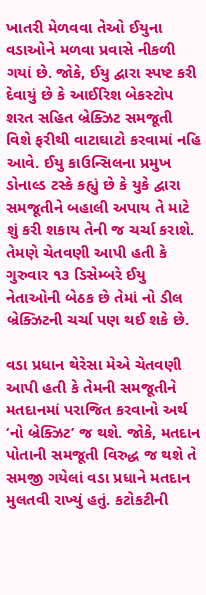ખાતરી મેળવવા તેઓ ઈયુના વડાઓને મળવા પ્રવાસે નીકળી ગયાં છે. જોકે, ઈયુ દ્વારા સ્પષ્ટ કરી દેવાયું છે કે આઈરિશ બેકસ્ટોપ શરત સહિત બ્રેક્ઝિટ સમજૂતી વિશે ફરીથી વાટાઘાટો કરવામાં નહિ આવે. ઈયુ કાઉન્સિલના પ્રમુખ ડોનાલ્ડ ટસ્કે કહ્યું છે કે યુકે દ્વારા સમજૂતીને બહાલી અપાય તે માટે શું કરી શકાય તેની જ ચર્ચા કરાશે. તેમણે ચેતવણી આપી હતી કે ગુરુવાર ૧૩ ડિસેમ્બરે ઈયુ નેતાઓની બેઠક છે તેમાં નો ડીલ બ્રેક્ઝિટની ચર્ચા પણ થઈ શકે છે.

વડા પ્રધાન થેરેસા મેએ ચેતવણી આપી હતી કે તેમની સમજૂતીને મતદાનમાં પરાજિત કરવાનો અર્થ ‘નો બ્રેક્ઝિટ’ જ થશે. જોકે, મતદાન પોતાની સમજૂતી વિરુદ્ધ જ થશે તે સમજી ગયેલાં વડા પ્રધાને મતદાન મુલતવી રાખ્યું હતું. કટોકટીની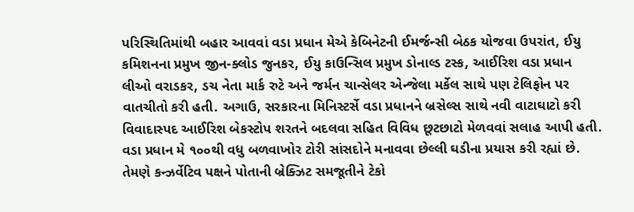પરિસ્થિતિમાંથી બહાર આવવાં વડા પ્રધાન મેએ કેબિનેટની ઈમર્જન્સી બેઠક યોજવા ઉપરાંત, ઈયુ કમિશનના પ્રમુખ જીન-ક્લોડ જુનકર, ઈયુ કાઉન્સિલ પ્રમુખ ડોનાલ્ડ ટસ્ક, આઈરિશ વડા પ્રધાન લીઓ વરાડકર, ડચ નેતા માર્ક રુટે અને જર્મન ચાન્સેલર એન્જેલા મર્કેલ સાથે પણ ટેલિફોન પર વાતચીતો કરી હતી. અગાઉ, સરકારના મિનિસ્ટર્સે વડા પ્રધાનને બ્રસેલ્સ સાથે નવી વાટાઘાટો કરી વિવાદાસ્પદ આઈરિશ બેકસ્ટોપ શરતને બદલવા સહિત વિવિધ છૂટછાટો મેળવવાં સલાહ આપી હતી. વડા પ્રધાન મે ૧૦૦થી વધુ બળવાખોર ટોરી સાંસદોને મનાવવા છેલ્લી ઘડીના પ્રયાસ કરી રહ્યાં છે. તેમણે કન્ઝર્વેટિવ પક્ષને પોતાની બ્રેક્ઝિટ સમજૂતીને ટેકો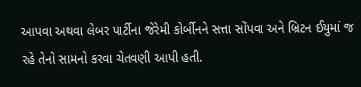આપવા અથવા લેબર પાર્ટીના જેરેમી કોર્બીનને સત્તા સોંપવા અને બ્રિટન ઈયુમાં જ રહે તેનો સામનો કરવા ચેતવણી આપી હતી.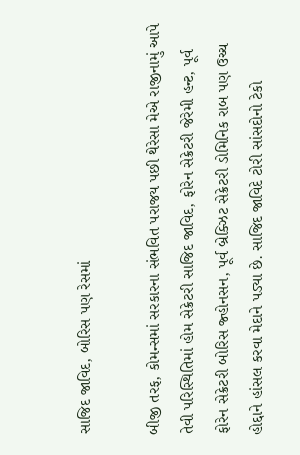સાજિદ જાવિદ, બોરિસ પણ રેસમાં

બીજી તરફ, કોમન્સમાં સરકારના સંભવિત પરાજય પછી થેરેસા મેએ રાજીનામું આપે તેવી પરિસ્થિતિમાં હોમ સેક્રેટરી સાજિદ જાવિદ, ફોરેન સેક્રેટરી જેરેમી હન્ટ, પૂર્વ ફોરેન સેક્રેટરી બોરિસ જ્હોનસન, પૂર્વ બ્રેક્ઝિટ સેક્રેટરી ડોમિનિક રાબ પણ ઉચ્ચ હોદ્દાને હાંસલ કરવા મેદાને પડ્યા છે. સાજિદ જાવિદે ટોરી સાંસદોનો ટેકો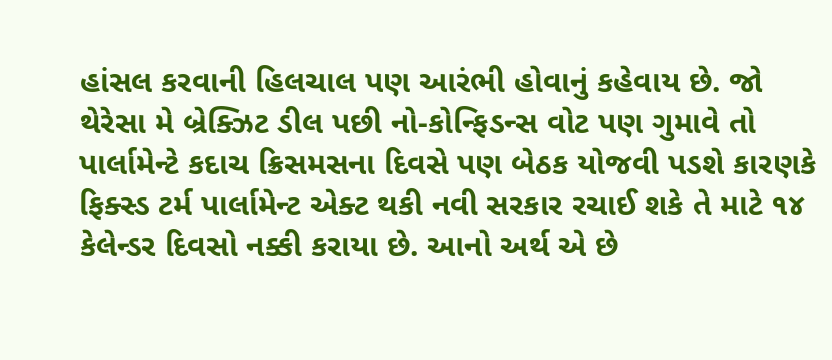હાંસલ કરવાની હિલચાલ પણ આરંભી હોવાનું કહેવાય છે. જો થેરેસા મે બ્રેક્ઝિટ ડીલ પછી નો-કોન્ફિડન્સ વોટ પણ ગુમાવે તો પાર્લામેન્ટે કદાચ ક્રિસમસના દિવસે પણ બેઠક યોજવી પડશે કારણકે ફિક્સ્ડ ટર્મ પાર્લામેન્ટ એક્ટ થકી નવી સરકાર રચાઈ શકે તે માટે ૧૪ કેલેન્ડર દિવસો નક્કી કરાયા છે. આનો અર્થ એ છે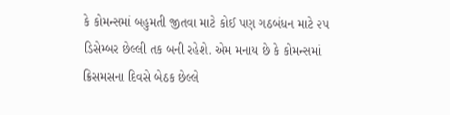કે કોમન્સમાં બહુમતી જીતવા માટે કોઈ પણ ગઠબંધન માટે ૨૫ ડિસેમ્બર છેલ્લી તક બની રહેશે. એમ મનાય છે કે કોમન્સમાં ક્રિસમસના દિવસે બેઠક છેલ્લે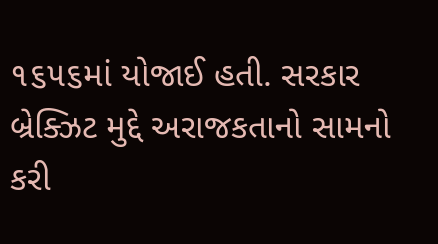૧૬૫૬માં યોજાઈ હતી. સરકાર બ્રેક્ઝિટ મુદ્દે અરાજકતાનો સામનો કરી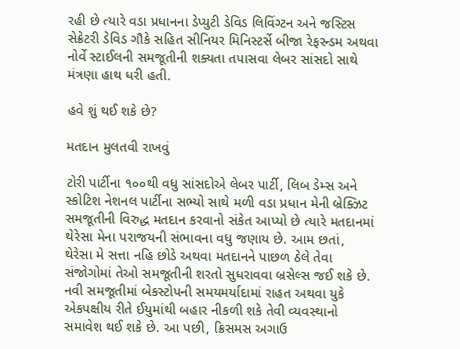રહી છે ત્યારે વડા પ્રધાનના ડેપ્યુટી ડેવિડ લિવિંગ્ટન અને જસ્ટિસ સેક્રેટરી ડેવિડ ગૌકે સહિત સીનિયર મિનિસ્ટર્સે બીજા રેફરન્ડમ અથવા નોર્વે સ્ટાઈલની સમજૂતીની શક્યતા તપાસવા લેબર સાંસદો સાથે મંત્રણા હાથ ધરી હતી.

હવે શું થઈ શકે છે?

મતદાન મુલતવી રાખવું

ટોરી પાર્ટીના ૧૦૦થી વધુ સાંસદોએ લેબર પાર્ટી, લિબ ડેમ્સ અને સ્કોટિશ નેશનલ પાર્ટીના સભ્યો સાથે મળી વડા પ્રધાન મેની બ્રેક્ઝિટ સમજૂતીની વિરુદ્ધ મતદાન કરવાનો સંકેત આપ્યો છે ત્યારે મતદાનમાં થેરેસા મેના પરાજયની સંભાવના વધુ જણાય છે. આમ છતાં, થેરેસા મે સત્તા નહિ છોડે અથવા મતદાનને પાછળ ઠેલે તેવા સંજોગોમાં તેઓ સમજૂતીની શરતો સુધરાવવા બ્રસેલ્સ જઈ શકે છે. નવી સમજૂતીમાં બેકસ્ટોપની સમયમર્યાદામાં રાહત અથવા યુકે એકપક્ષીય રીતે ઈયુમાંથી બહાર નીકળી શકે તેવી વ્યવસ્થાનો સમાવેશ થઈ શકે છે. આ પછી, ક્રિસમસ અગાઉ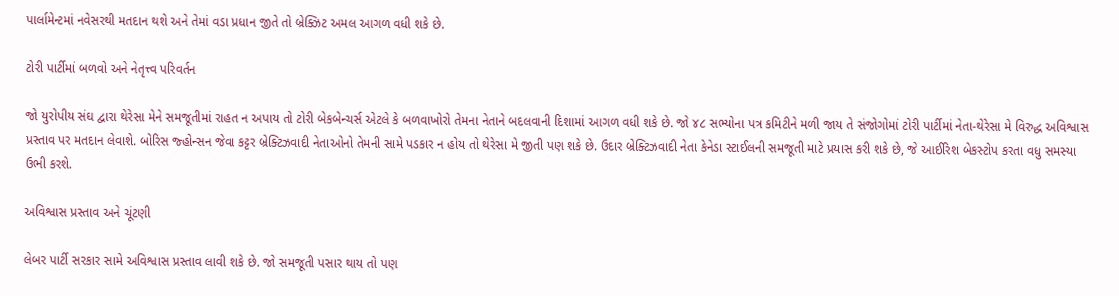પાર્લામેન્ટમાં નવેસરથી મતદાન થશે અને તેમાં વડા પ્રધાન જીતે તો બ્રેક્ઝિટ અમલ આગળ વધી શકે છે.

ટોરી પાર્ટીમાં બળવો અને નેતૃત્ત્વ પરિવર્તન

જો યુરોપીય સંઘ દ્વારા થેરેસા મેને સમજૂતીમાં રાહત ન અપાય તો ટોરી બેકબેન્ચર્સ એટલે કે બળવાખોરો તેમના નેતાને બદલવાની દિશામાં આગળ વધી શકે છે. જો ૪૮ સભ્યોના પત્ર કમિટીને મળી જાય તે સંજોગોમાં ટોરી પાર્ટીમાં નેતા-થેરેસા મે વિરુદ્ધ અવિશ્વાસ પ્રસ્તાવ પર મતદાન લેવાશે. બોરિસ જ્હોન્સન જેવા કટ્ટર બ્રેક્ટિઝવાદી નેતાઓનો તેમની સામે પડકાર ન હોય તો થેરેસા મે જીતી પણ શકે છે. ઉદાર બ્રેક્ટિઝવાદી નેતા કેનેડા સ્ટાઈલની સમજૂતી માટે પ્રયાસ કરી શકે છે, જે આઈરિશ બેકસ્ટોપ કરતા વધુ સમસ્યા ઉભી કરશે.

અવિશ્વાસ પ્રસ્તાવ અને ચૂંટણી

લેબર પાર્ટી સરકાર સામે અવિશ્વાસ પ્રસ્તાવ લાવી શકે છે. જો સમજૂતી પસાર થાય તો પણ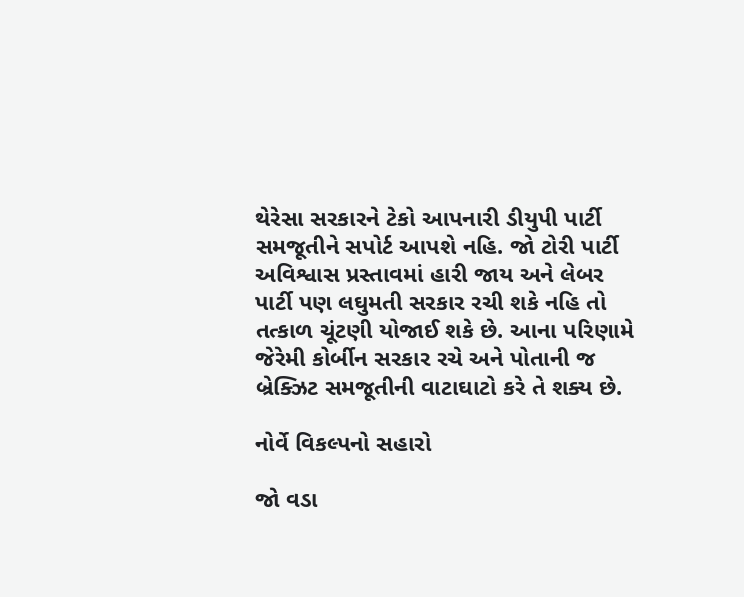થેરેસા સરકારને ટેકો આપનારી ડીયુપી પાર્ટી સમજૂતીને સપોર્ટ આપશે નહિ. જો ટોરી પાર્ટી અવિશ્વાસ પ્રસ્તાવમાં હારી જાય અને લેબર પાર્ટી પણ લઘુમતી સરકાર રચી શકે નહિ તો તત્કાળ ચૂંટણી યોજાઈ શકે છે. આના પરિણામે જેરેમી કોર્બીન સરકાર રચે અને પોતાની જ બ્રેક્ઝિટ સમજૂતીની વાટાઘાટો કરે તે શક્ય છે.

નોર્વે વિકલ્પનો સહારો

જો વડા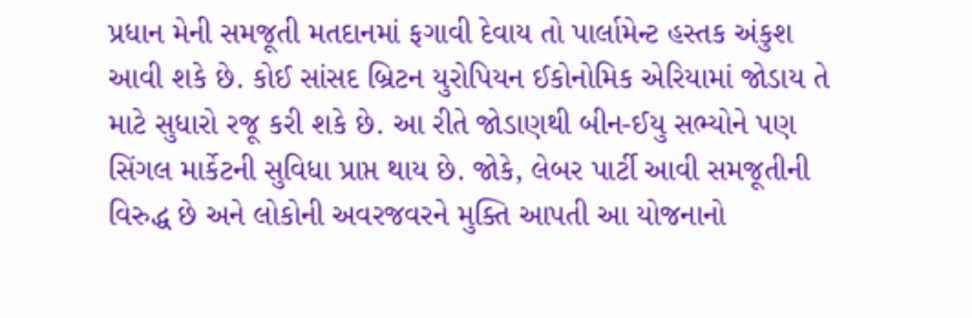પ્રધાન મેની સમજૂતી મતદાનમાં ફગાવી દેવાય તો પાર્લામેન્ટ હસ્તક અંકુશ આવી શકે છે. કોઈ સાંસદ બ્રિટન યુરોપિયન ઈકોનોમિક એરિયામાં જોડાય તે માટે સુધારો રજૂ કરી શકે છે. આ રીતે જોડાણથી બીન-ઈયુ સભ્યોને પણ સિંગલ માર્કેટની સુવિધા પ્રાપ્ત થાય છે. જોકે, લેબર પાર્ટી આવી સમજૂતીની વિરુદ્ધ છે અને લોકોની અવરજવરને મુક્તિ આપતી આ યોજનાનો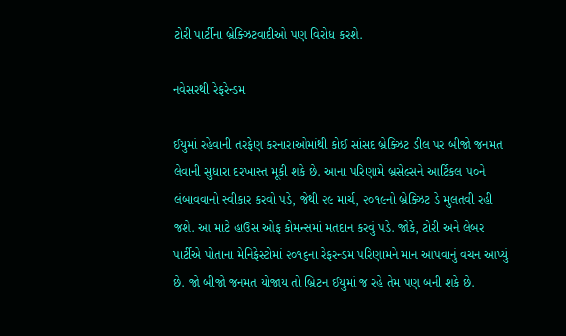ટોરી પાર્ટીના બ્રેક્ઝિટવાદીઓ પણ વિરોધ કરશે.

નવેસરથી રેફરેન્ડમ

ઈયુમાં રહેવાની તરફેણ કરનારાઓમાંથી કોઈ સાંસદ બ્રેક્ઝિટ ડીલ પર બીજો જનમત લેવાની સુધારા દરખાસ્ત મૂકી શકે છે. આના પરિણામે બ્રસેલ્સને આર્ટિકલ ૫૦ને લંબાવવાનો સ્વીકાર કરવો પડે, જેથી ૨૯ માર્ચ, ૨૦૧૯નો બ્રેક્ઝિટ ડે મુલતવી રહી જશે. આ માટે હાઉસ ઓફ કોમન્સમાં મતદાન કરવું પડે. જોકે, ટોરી અને લેબર પાર્ટીએ પોતાના મેનિફેસ્ટોમાં ૨૦૧૬ના રેફરન્ડમ પરિણામને માન આપવાનું વચન આપ્યું છે. જો બીજો જનમત યોજાય તો બ્રિટન ઈયુમાં જ રહે તેમ પણ બની શકે છે.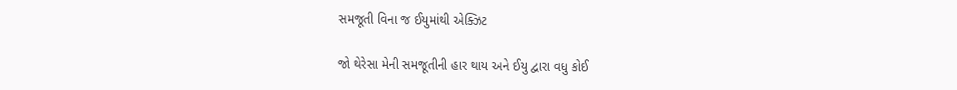સમજૂતી વિના જ ઈયુમાંથી એક્ઝિટ

જો થેરેસા મેની સમજૂતીની હાર થાય અને ઈયુ દ્વારા વધુ કોઈ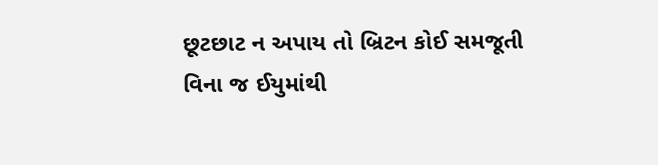છૂટછાટ ન અપાય તો બ્રિટન કોઈ સમજૂતી વિના જ ઈયુમાંથી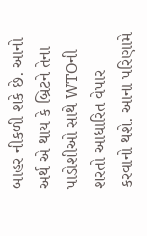બાહર નીકળી શકે છે. આનો અર્થ એ થાય કે બ્રિટને તેના પાડોશીઓ સાથે WTOની શરતો આધારિત વેપાર કરવાનો થશે. આના પરિણામે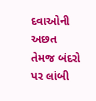દવાઓની અછત તેમજ બંદરો પર લાંબી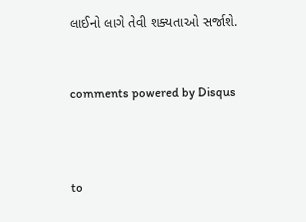લાઈનો લાગે તેવી શક્યતાઓ સર્જાશે.


comments powered by Disqus



to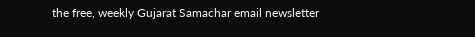the free, weekly Gujarat Samachar email newsletter